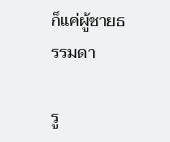ก็แค่ผู้ชายธรรมดา

รู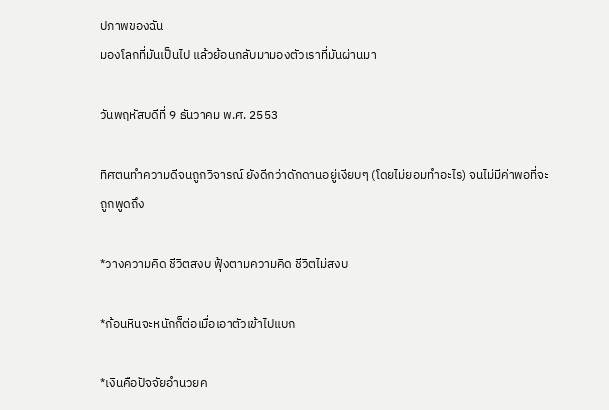ปภาพของฉัน
มองโลกที่มันเป็นไป แล้วย้อนกลับมามองตัวเราที่มันผ่านมา

วันพฤหัสบดีที่ 9 ธันวาคม พ.ศ. 2553

ทิศตนทำความดีจนถูกวิจารณ์ ยังดีกว่าดักดานอยู่เงียบๆ (โดยไม่ยอมทำอะไร) จนไม่มีค่าพอที่จะถูกพูดถึง

*วางความคิด ชีวิตสงบ ฟุ้งตามความคิด ชีวิตไม่สงบ

*ก้อนหินจะหนักก็ต่อเมื่อเอาตัวเข้าไปแบก

*เงินคือปัจจัยอำนวยค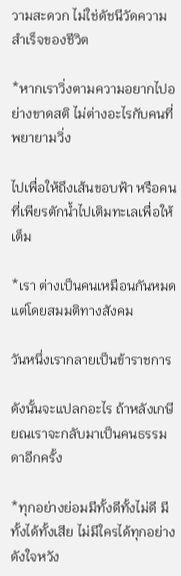วามสะดวก ไม่ใช่ดัชนีวัดความสำเร็จของชีวิต

*หากเราวิ่งตามความอยากไปอย่างขาดสติ ไม่ต่างอะไรกับคนที่พยายามวิ่ง

ไปเพื่อให้ถึงเส้นขอบฟ้า หรือคนที่เพียรตักน้ำไปเติมทะเลเพื่อให้เต็ม

*เรา ต่างเป็นคนเหมือนกันหมด แต่โดยสมมติทางสังคม

วันหนึ่งเรากลายเป็นข้าราชการ

ดังนั้นจะแปลกอะไร ถ้าหลังเกษียณเราจะกลับมาเป็นคนธรรมดาอีกครั้ง

*ทุกอย่างย่อมมีทั้งดีทั้งไม่ดี มีทั้งได้ทั้งเสีย ไม่มีใครได้ทุกอย่างดังใจหวัง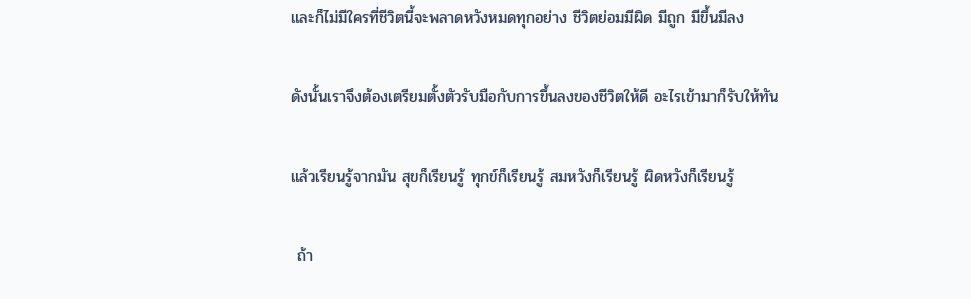และก็ไม่มีใครที่ชีวิตนี้จะพลาดหวังหมดทุกอย่าง ชีวิตย่อมมีผิด มีถูก มีขึ้นมีลง

ดังนั้นเราจึงต้องเตรียมตั้งตัวรับมือกับการขึ้นลงของชีวิตให้ดี อะไรเข้ามาก็รับให้ทัน

แล้วเรียนรู้จากมัน สุขก็เรียนรู้ ทุกข์ก็เรียนรู้ สมหวังก็เรียนรู้ ผิดหวังก็เรียนรู้

 ถ้า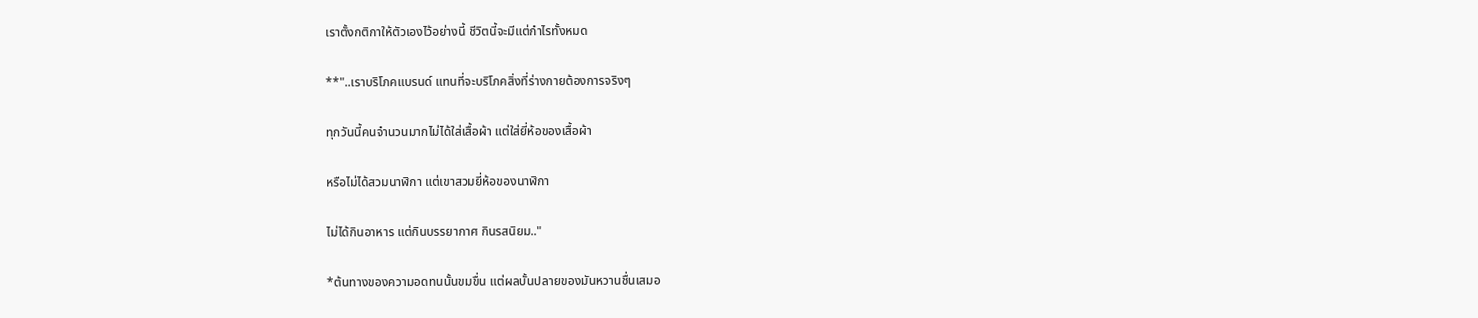เราตั้งกติกาให้ตัวเองไว้อย่างนี้ ชีวิตนี้จะมีแต่กำไรทั้งหมด

**"..เราบริโภคแบรนด์ แทนที่จะบริโภคสิ่งที่ร่างกายต้องการจริงๆ

ทุกวันนี้คนจำนวนมากไม่ได้ใส่เสื้อผ้า แต่ใส่ยี่ห้อของเสื้อผ้า

หรือไม่ได้สวมนาฬิกา แต่เขาสวมยี่ห้อของนาฬิกา

ไม่ได้กินอาหาร แต่กินบรรยากาศ กินรสนิยม.."

*ต้นทางของความอดทนนั้นขมขื่น แต่ผลบั้นปลายของมันหวานชื่นเสมอ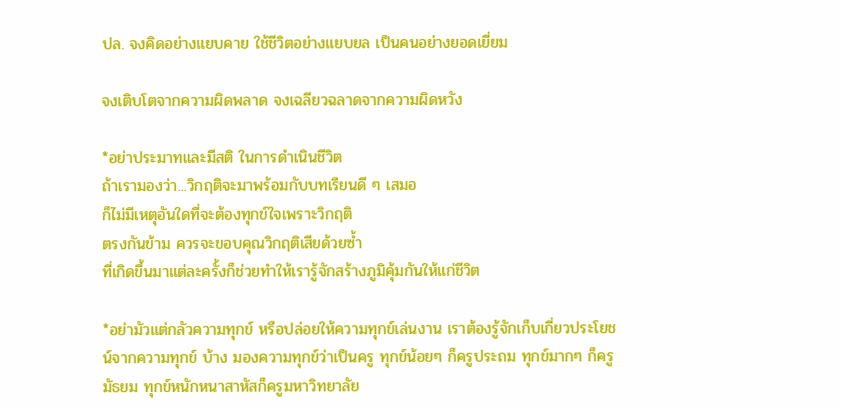ปล. จงคิดอย่างแยบคาย ใช้ชีวิตอย่างแยบยล เป็นคนอย่างยอดเยี่ยม

จงเติบโตจากความผิดพลาด จงเฉลียวฉลาดจากความผิดหวัง

*อย่าประมาทและมีสติ ในการดำเนินชีวิต
ถ้าเรามองว่า...วิกฤติจะมาพร้อมกับบทเรียนดี ๆ เสมอ
ก็ไม่มีเหตุอันใดที่จะต้องทุกข์ใจเพราะวิกฤติ
ตรงกันข้าม ควรจะขอบคุณวิกฤติเสียด้วยซ้ำ
ที่เกิดขึ้นมาแต่ละครั้งก็ช่วยทำให้เรารู้จักสร้างภูมิคุ้มกันให้แก่ชีวิต

*อย่ามัวแต่กลัวความทุกข์ หรือปล่อยให้ความทุกข์เล่นงาน เราต้องรู้จักเก็บเกี่ยวประโยชน์จากความทุกข์ บ้าง มองความทุกข์ว่าเป็นครู ทุกข์น้อยๆ ก็ครูประถม ทุกข์มากๆ ก็ครูมัธยม ทุกข์หนักหนาสาหัสก็ครูมหาวิทยาลัย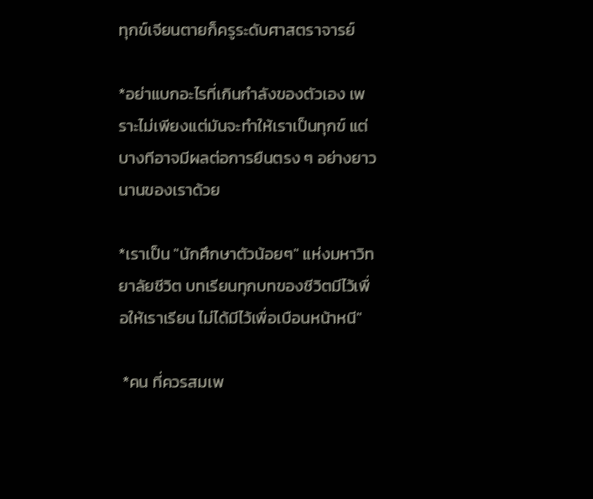ทุกข์เจียนตายก็ครูระดับศาสตราจารย์

*อย่าแบกอะไรที่เกินกำลังของตัวเอง เพราะไม่เพียงแต่มันจะทำให้เราเป็นทุกข์ แต่บางทีอาจมีผลต่อการยืนตรง ๆ อย่างยาวนานของเราด้วย

*เราเป็น "นักศึกษาตัวน้อยๆ" แห่งมหาวิทยาลัยชีวิต บทเรียนทุกบทของชีวิตมีไว้เพื่อให้เราเรียน ไม่ได้มีไว้เพื่อเบือนหน้าหนี"

 *คน ที่ควรสมเพ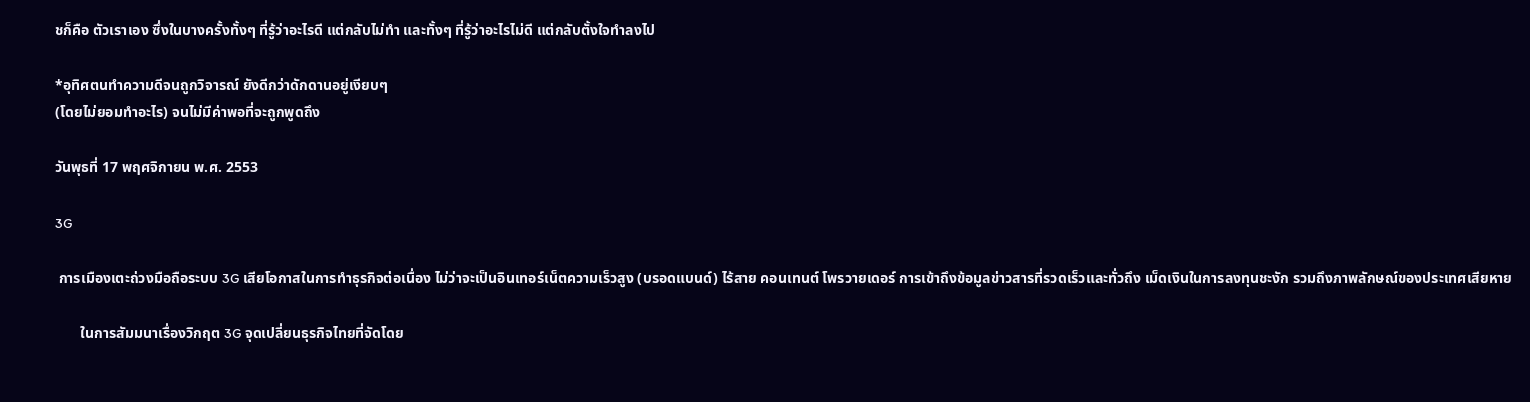ชก็คือ ตัวเราเอง ซึ่งในบางครั้งทั้งๆ ที่รู้ว่าอะไรดี แต่กลับไม่ทำ และทั้งๆ ที่รู้ว่าอะไรไม่ดี แต่กลับตั้งใจทำลงไป

*อุทิศตนทำความดีจนถูกวิจารณ์ ยังดีกว่าดักดานอยู่เงียบๆ
(โดยไม่ยอมทำอะไร) จนไม่มีค่าพอที่จะถูกพูดถึง

วันพุธที่ 17 พฤศจิกายน พ.ศ. 2553

3G

 การเมืองเตะถ่วงมือถือระบบ 3G เสียโอกาสในการทำธุรกิจต่อเนื่อง ไม่ว่าจะเป็นอินเทอร์เน็ตความเร็วสูง (บรอดแบนด์) ไร้สาย คอนเทนต์ โพรวายเดอร์ การเข้าถึงข้อมูลข่าวสารที่รวดเร็วและทั่วถึง เม็ดเงินในการลงทุนชะงัก รวมถึงภาพลักษณ์ของประเทศเสียหาย

       ในการสัมมนาเรื่องวิกฤต 3G จุดเปลี่ยนธุรกิจไทยที่จัดโดย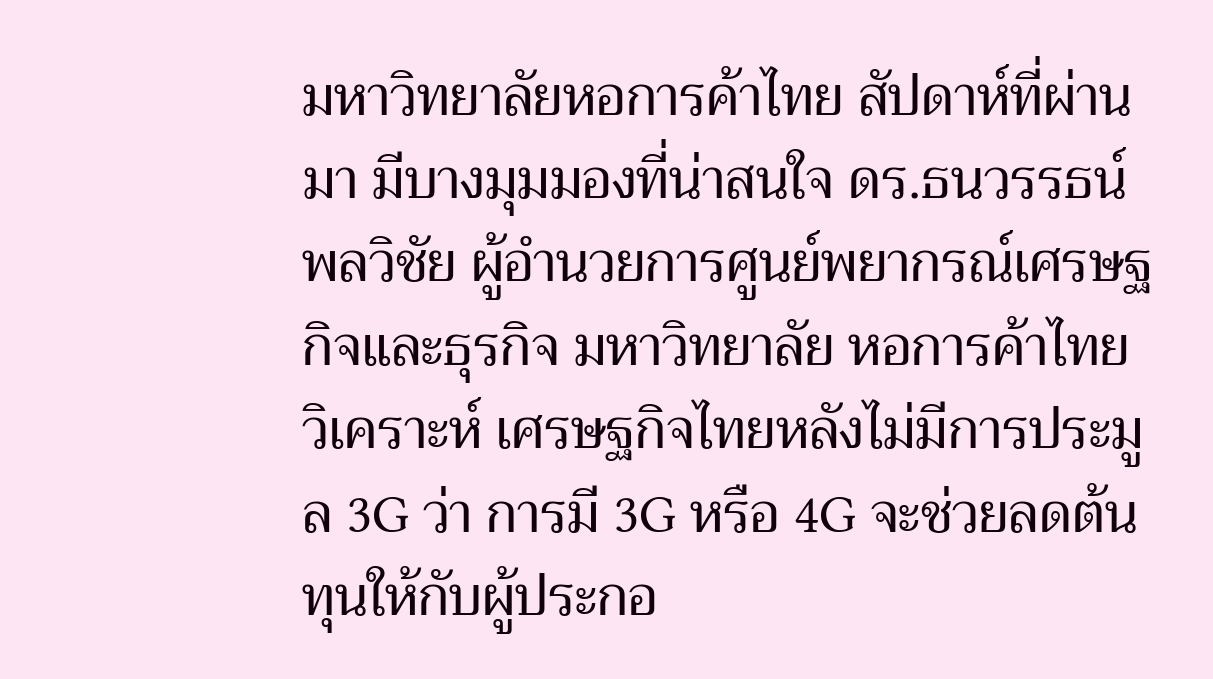มหาวิทยาลัยหอการค้าไทย สัปดาห์ที่ผ่านมา มีบางมุมมองที่น่าสนใจ ดร.ธนวรรธน์ พลวิชัย ผู้อำนวยการศูนย์พยากรณ์เศรษฐกิจและธุรกิจ มหาวิทยาลัย หอการค้าไทย วิเคราะห์ เศรษฐกิจไทยหลังไม่มีการประมูล 3G ว่า การมี 3G หรือ 4G จะช่วยลดต้นทุนให้กับผู้ประกอ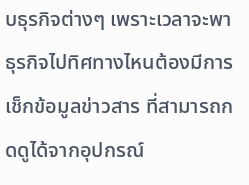บธุรกิจต่างๆ เพราะเวลาจะพาธุรกิจไปทิศทางไหนต้องมีการเช็กข้อมูลข่าวสาร ที่สามารถกดดูได้จากอุปกรณ์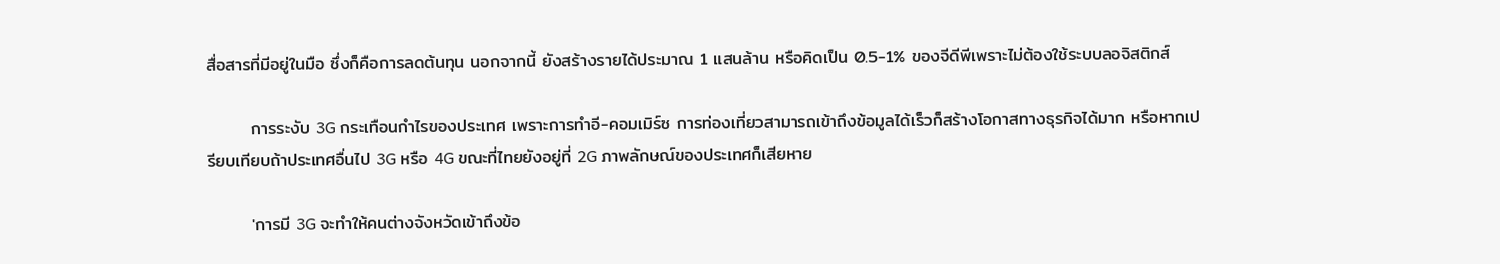สื่อสารที่มีอยู่ในมือ ซึ่งก็คือการลดต้นทุน นอกจากนี้ ยังสร้างรายได้ประมาณ 1 แสนล้าน หรือคิดเป็น 0.5-1% ของจีดีพีเพราะไม่ต้องใช้ระบบลอจิสติกส์

       การระงับ 3G กระเทือนกำไรของประเทศ เพราะการทำอี-คอมเมิร์ซ การท่องเที่ยวสามารถเข้าถึงข้อมูลได้เร็วก็สร้างโอกาสทางธุรกิจได้มาก หรือหากเปรียบเทียบถ้าประเทศอื่นไป 3G หรือ 4G ขณะที่ไทยยังอยู่ที่ 2G ภาพลักษณ์ของประเทศก็เสียหาย

       'การมี 3G จะทำให้คนต่างจังหวัดเข้าถึงข้อ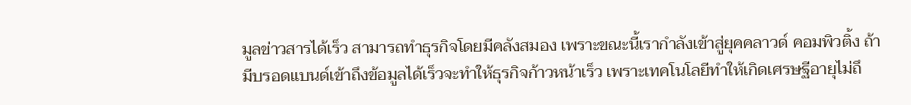มูลข่าวสารได้เร็ว สามารถทำธุรกิจโดยมีคลังสมอง เพราะขณะนี้เรากำลังเข้าสู่ยุคคลาวด์ คอมพิวติ้ง ถ้ามีบรอดแบนด์เข้าถึงข้อมูลได้เร็วจะทำให้ธุรกิจก้าวหน้าเร็ว เพราะเทคโนโลยีทำให้เกิดเศรษฐีอายุไม่ถึ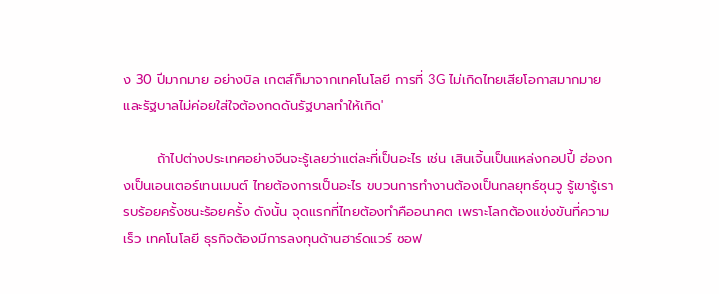ง 30 ปีมากมาย อย่างบิล เกตส์ก็มาจากเทคโนโลยี การที่ 3G ไม่เกิดไทยเสียโอกาสมากมาย และรัฐบาลไม่ค่อยใส่ใจต้องกดดันรัฐบาลทำให้เกิด'

       ถ้าไปต่างประเทศอย่างจีนจะรู้เลยว่าแต่ละที่เป็นอะไร เช่น เสินเจิ้นเป็นแหล่งกอปปี้ ฮ่องกงเป็นเอนเตอร์เทนเมนต์ ไทยต้องการเป็นอะไร ขบวนการทำงานต้องเป็นกลยุทธ์ซุนวู รู้เขารู้เรารบร้อยครั้งชนะร้อยครั้ง ดังนั้น จุดแรกที่ไทยต้องทำคืออนาคต เพราะโลกต้องแข่งขันที่ความเร็ว เทคโนโลยี ธุรกิจต้องมีการลงทุนด้านฮาร์ดแวร์ ซอฟ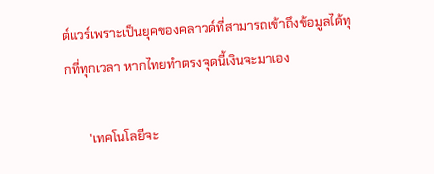ต์แวร์เพราะเป็นยุคของคลาวด์ที่สามารถเข้าถึงข้อมูลได้ทุกที่ทุกเวลา หากไทยทำตรงจุดนี้เงินจะมาเอง

       'เทคโนโลยีจะ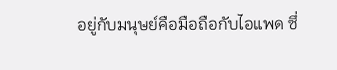อยู่กับมนุษย์คือมือถือกับไอแพด ซึ่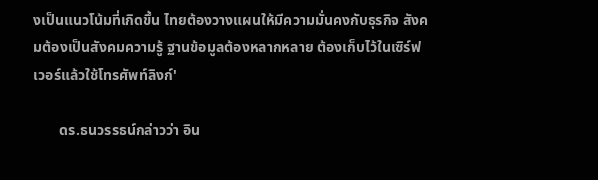งเป็นแนวโน้มที่เกิดขึ้น ไทยต้องวางแผนให้มีความมั่นคงกับธุรกิจ สังคมต้องเป็นสังคมความรู้ ฐานข้อมูลต้องหลากหลาย ต้องเก็บไว้ในเซิร์ฟเวอร์แล้วใช้โทรศัพท์ลิงก์'

       ดร.ธนวรรธน์กล่าวว่า อิน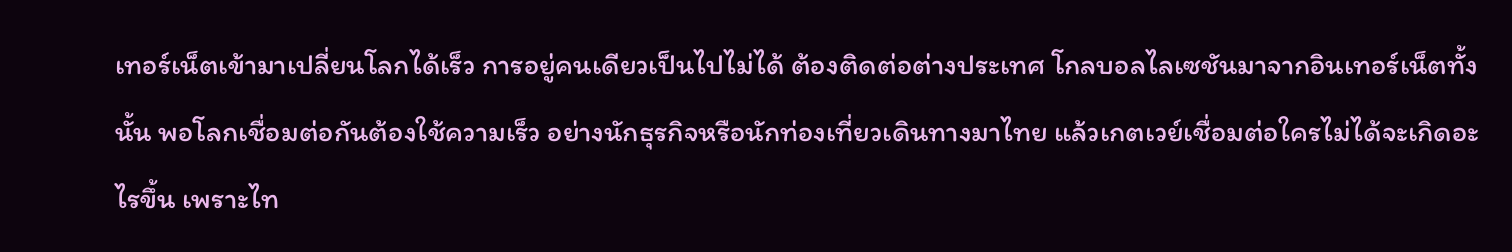เทอร์เน็ตเข้ามาเปลี่ยนโลกได้เร็ว การอยู่คนเดียวเป็นไปไม่ได้ ต้องติดต่อต่างประเทศ โกลบอลไลเซชันมาจากอินเทอร์เน็ตทั้งนั้น พอโลกเชื่อมต่อกันต้องใช้ความเร็ว อย่างนักธุรกิจหรือนักท่องเที่ยวเดินทางมาไทย แล้วเกตเวย์เชื่อมต่อใครไม่ได้จะเกิดอะไรขึ้น เพราะไท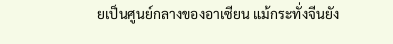ยเป็นศูนย์กลางของอาเซียน แม้กระทั่งจีนยัง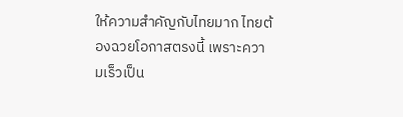ให้ความสำคัญกับไทยมาก ไทยต้องฉวยโอกาสตรงนี้ เพราะความเร็วเป็น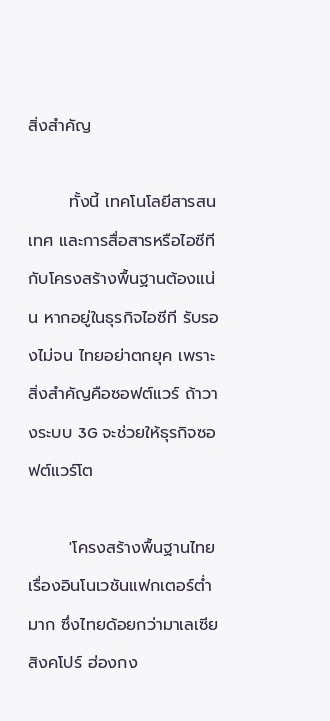สิ่งสำคัญ

       ทั้งนี้ เทคโนโลยีสารสนเทศ และการสื่อสารหรือไอซีทีกับโครงสร้างพื้นฐานต้องแน่น หากอยู่ในธุรกิจไอซีที รับรองไม่จน ไทยอย่าตกยุค เพราะสิ่งสำคัญคือซอฟต์แวร์ ถ้าวางระบบ 3G จะช่วยให้ธุรกิจซอฟต์แวร์โต

       'โครงสร้างพื้นฐานไทยเรื่องอินโนเวชันแฟกเตอร์ต่ำมาก ซึ่งไทยด้อยกว่ามาเลเซีย สิงคโปร์ ฮ่องกง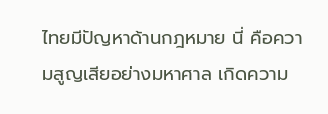ไทยมีปัญหาด้านกฎหมาย นี่ คือความสูญเสียอย่างมหาศาล เกิดความ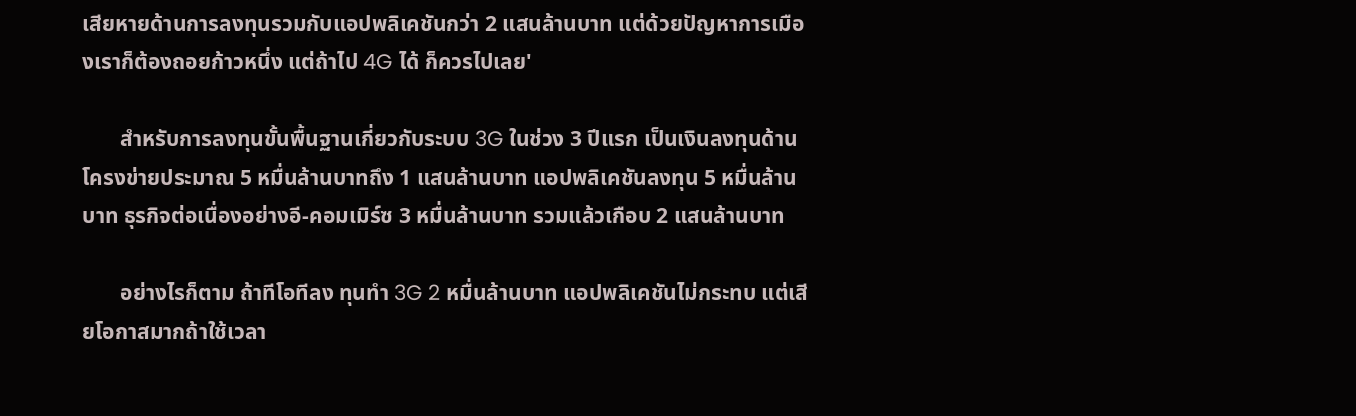เสียหายด้านการลงทุนรวมกับแอปพลิเคชันกว่า 2 แสนล้านบาท แต่ด้วยปัญหาการเมืองเราก็ต้องถอยก้าวหนึ่ง แต่ถ้าไป 4G ได้ ก็ควรไปเลย'

       สำหรับการลงทุนขั้นพื้นฐานเกี่ยวกับระบบ 3G ในช่วง 3 ปีแรก เป็นเงินลงทุนด้านโครงข่ายประมาณ 5 หมื่นล้านบาทถึง 1 แสนล้านบาท แอปพลิเคชันลงทุน 5 หมื่นล้านบาท ธุรกิจต่อเนื่องอย่างอี-คอมเมิร์ซ 3 หมื่นล้านบาท รวมแล้วเกือบ 2 แสนล้านบาท

       อย่างไรก็ตาม ถ้าทีโอทีลง ทุนทำ 3G 2 หมื่นล้านบาท แอปพลิเคชันไม่กระทบ แต่เสียโอกาสมากถ้าใช้เวลา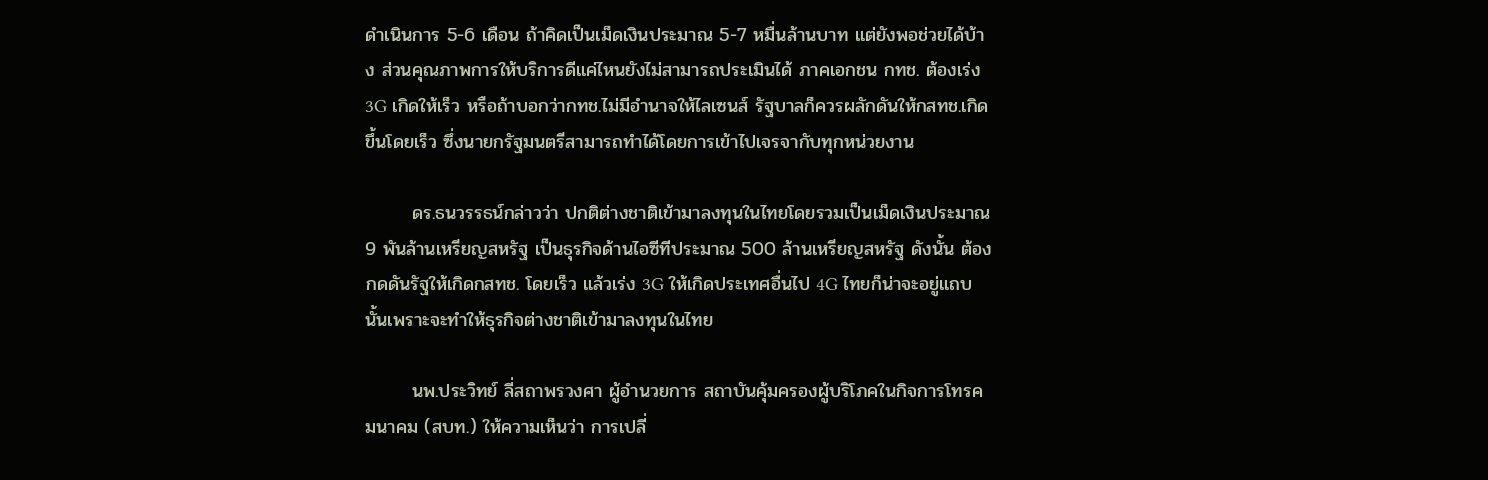ดำเนินการ 5-6 เดือน ถ้าคิดเป็นเม็ดเงินประมาณ 5-7 หมื่นล้านบาท แต่ยังพอช่วยได้บ้าง ส่วนคุณภาพการให้บริการดีแค่ไหนยังไม่สามารถประเมินได้ ภาคเอกชน กทช. ต้องเร่ง 3G เกิดให้เร็ว หรือถ้าบอกว่ากทช.ไม่มีอำนาจให้ไลเซนส์ รัฐบาลก็ควรผลักดันให้กสทช.เกิดขึ้นโดยเร็ว ซึ่งนายกรัฐมนตรีสามารถทำได้โดยการเข้าไปเจรจากับทุกหน่วยงาน

       ดร.ธนวรรธน์กล่าวว่า ปกติต่างชาติเข้ามาลงทุนในไทยโดยรวมเป็นเม็ดเงินประมาณ 9 พันล้านเหรียญสหรัฐ เป็นธุรกิจด้านไอซีทีประมาณ 500 ล้านเหรียญสหรัฐ ดังนั้น ต้องกดดันรัฐให้เกิดกสทช. โดยเร็ว แล้วเร่ง 3G ให้เกิดประเทศอื่นไป 4G ไทยก็น่าจะอยู่แถบนั้นเพราะจะทำให้ธุรกิจต่างชาติเข้ามาลงทุนในไทย

       นพ.ประวิทย์ ลี่สถาพรวงศา ผู้อำนวยการ สถาบันคุ้มครองผู้บริโภคในกิจการโทรคมนาคม (สบท.) ให้ความเห็นว่า การเปลี่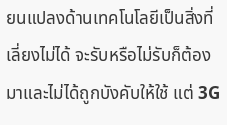ยนแปลงด้านเทคโนโลยีเป็นสิ่งที่เลี่ยงไม่ได้ จะรับหรือไม่รับก็ต้องมาและไม่ได้ถูกบังคับให้ใช้ แต่ 3G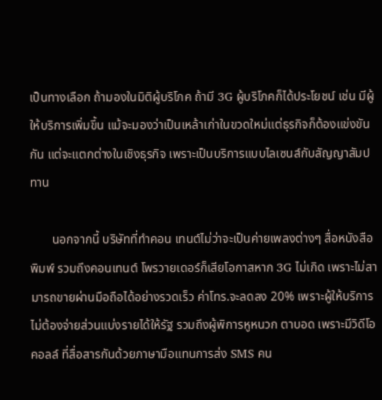เป็นทางเลือก ถ้ามองในมิติผู้บริโภค ถ้ามี 3G ผู้บริโภคก็ได้ประโยชน์ เช่น มีผู้ให้บริการเพิ่มขึ้น แม้จะมองว่าเป็นเหล้าเก่าในขวดใหม่แต่ธุรกิจก็ต้องแข่งขันกัน แต่จะแตกต่างในเชิงธุรกิจ เพราะเป็นบริการแบบไลเซนส์กับสัญญาสัมปทาน

       นอกจากนี้ บริษัทที่ทำคอน เทนต์ไม่ว่าจะเป็นค่ายเพลงต่างๆ สื่อหนังสือพิมพ์ รวมถึงคอนเทนต์ โพรวายเดอร์ก็เสียโอกาสหาก 3G ไม่เกิด เพราะไม่สามารถขายผ่านมือถือได้อย่างรวดเร็ว ค่าโทร.จะลดลง 20% เพราะผู้ให้บริการไม่ต้องจ่ายส่วนแบ่งรายได้ให้รัฐ รวมถึงผู้พิการหูหนวก ตาบอด เพราะมีวิดีโอคอลล์ ที่สื่อสารกันด้วยภาษามือแทนการส่ง SMS คน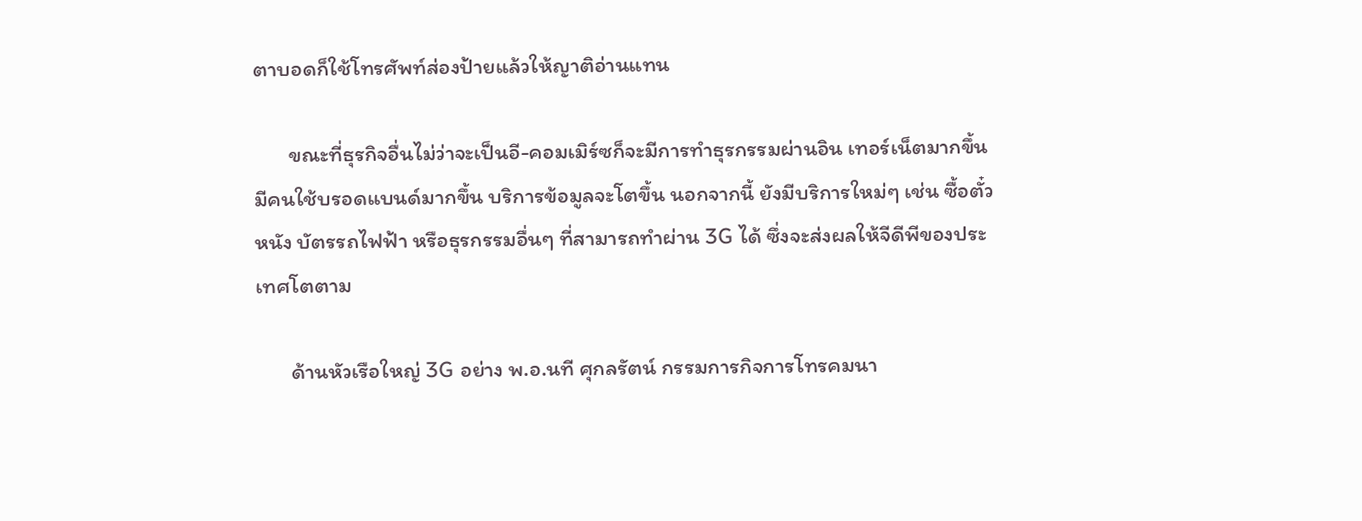ตาบอดก็ใช้โทรศัพท์ส่องป้ายแล้วให้ญาติอ่านแทน

       ขณะที่ธุรกิจอื่นไม่ว่าจะเป็นอี-คอมเมิร์ซก็จะมีการทำธุรกรรมผ่านอิน เทอร์เน็ตมากขึ้น มีคนใช้บรอดแบนด์มากขึ้น บริการข้อมูลจะโตขึ้น นอกจากนี้ ยังมีบริการใหม่ๆ เช่น ซื้อตั๋วหนัง บัตรรถไฟฟ้า หรือธุรกรรมอื่นๆ ที่สามารถทำผ่าน 3G ได้ ซึ่งจะส่งผลให้จีดีพีของประเทศโตตาม

       ด้านหัวเรือใหญ่ 3G อย่าง พ.อ.นที ศุกลรัตน์ กรรมการกิจการโทรคมนา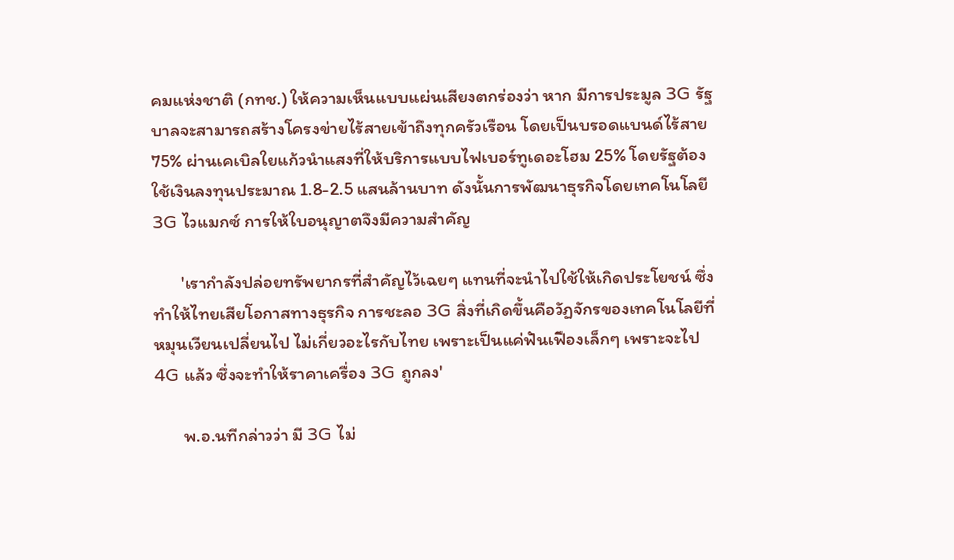คมแห่งชาติ (กทช.) ให้ความเห็นแบบแผ่นเสียงตกร่องว่า หาก มีการประมูล 3G รัฐบาลจะสามารถสร้างโครงข่ายไร้สายเข้าถึงทุกครัวเรือน โดยเป็นบรอดแบนด์ไร้สาย 75% ผ่านเคเบิลใยแก้วนำแสงที่ให้บริการแบบไฟเบอร์ทูเดอะโฮม 25% โดยรัฐต้องใช้เงินลงทุนประมาณ 1.8-2.5 แสนล้านบาท ดังนั้นการพัฒนาธุรกิจโดยเทคโนโลยี 3G ไวแมกซ์ การให้ใบอนุญาตจึงมีความสำคัญ

       'เรากำลังปล่อยทรัพยากรที่สำคัญไว้เฉยๆ แทนที่จะนำไปใช้ให้เกิดประโยชน์ ซึ่งทำให้ไทยเสียโอกาสทางธุรกิจ การชะลอ 3G สิ่งที่เกิดขึ้นคือวัฏจักรของเทคโนโลยีที่หมุนเวียนเปลี่ยนไป ไม่เกี่ยวอะไรกับไทย เพราะเป็นแค่ฟันเฟืองเล็กๆ เพราะจะไป 4G แล้ว ซึ่งจะทำให้ราคาเครื่อง 3G ถูกลง'

       พ.อ.นทีกล่าวว่า มี 3G ไม่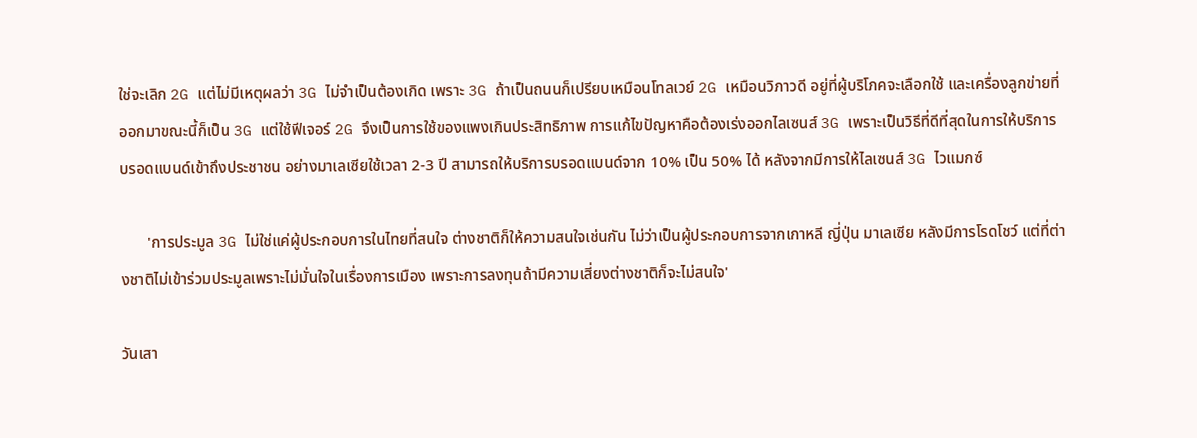ใช่จะเลิก 2G แต่ไม่มีเหตุผลว่า 3G ไม่จำเป็นต้องเกิด เพราะ 3G ถ้าเป็นถนนก็เปรียบเหมือนโทลเวย์ 2G เหมือนวิภาวดี อยู่ที่ผู้บริโภคจะเลือกใช้ และเครื่องลูกข่ายที่ออกมาขณะนี้ก็เป็น 3G แต่ใช้ฟีเจอร์ 2G จึงเป็นการใช้ของแพงเกินประสิทธิภาพ การแก้ไขปัญหาคือต้องเร่งออกไลเซนส์ 3G เพราะเป็นวิธีที่ดีที่สุดในการให้บริการบรอดแบนด์เข้าถึงประชาชน อย่างมาเลเซียใช้เวลา 2-3 ปี สามารถให้บริการบรอดแบนด์จาก 10% เป็น 50% ได้ หลังจากมีการให้ไลเซนส์ 3G ไวแมกซ์

       'การประมูล 3G ไม่ใช่แค่ผู้ประกอบการในไทยที่สนใจ ต่างชาติก็ให้ความสนใจเช่นกัน ไม่ว่าเป็นผู้ประกอบการจากเกาหลี ญี่ปุ่น มาเลเซีย หลังมีการโรดโชว์ แต่ที่ต่างชาติไม่เข้าร่วมประมูลเพราะไม่มั่นใจในเรื่องการเมือง เพราะการลงทุนถ้ามีความเสี่ยงต่างชาติก็จะไม่สนใจ'

วันเสา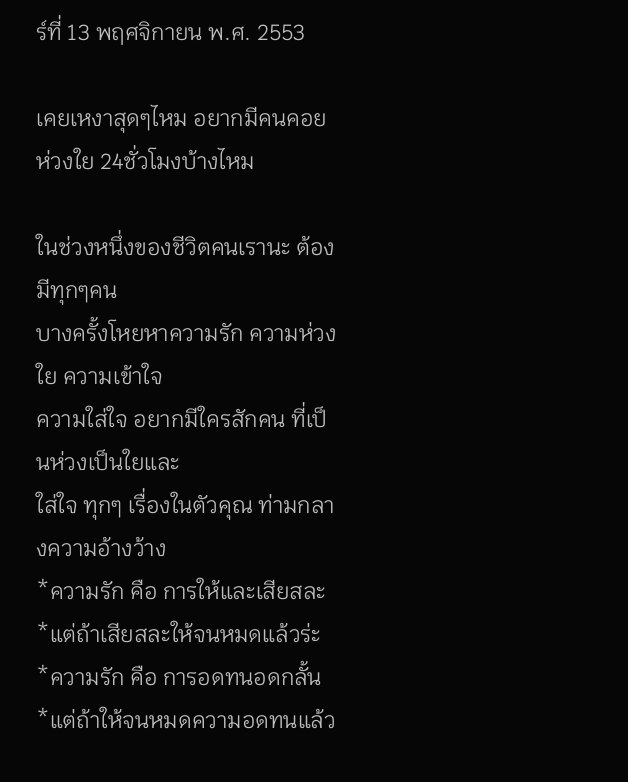ร์ที่ 13 พฤศจิกายน พ.ศ. 2553

เคยเหงาสุดๆไหม อยากมีคนคอยห่วงใย 24ชั่วโมงบ้างไหม

ในช่วงหนึ่งของชีวิตคนเรานะ ต้องมีทุกๆคน
บางครั้งโหยหาความรัก ความห่วงใย ความเข้าใจ
ความใส่ใจ อยากมีใครสักคน ที่เป็นห่วงเป็นใยและ
ใส่ใจ ทุกๆ เรื่องในตัวคุณ ท่ามกลางความอ้างว้าง
*ความรัก คือ การให้และเสียสละ  *แต่ถ้าเสียสละให้จนหมดแล้วร่ะ
*ความรัก คือ การอดทนอดกลั้น   *แต่ถ้าให้จนหมดความอดทนแล้ว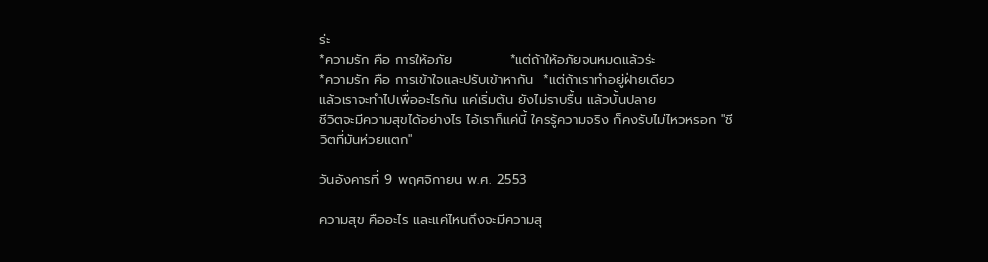ร่ะ
*ความรัก คือ การให้อภัย            *แต่ถ้าให้อภัยจนหมดแล้วร่ะ
*ความรัก คือ การเข้าใจและปรับเข้าหากัน  *แต่ถ้าเราทำอยู่ฝ่ายเดียว
แล้วเราจะทำไปเพื่ออะไรกัน แค่เริ่มต้น ยังไม่ราบรื้น แล้วบั้นปลาย
ชีวิตจะมีความสุขได้อย่างไร ไอ้เราก็แค่นี้ ใครรู้ความจริง ก็คงรับไม่ไหวหรอก "ชีวิตที่มันห่วยแตก"

วันอังคารที่ 9 พฤศจิกายน พ.ศ. 2553

ความสุข คืออะไร และแค่ไหนถึงจะมีความสุ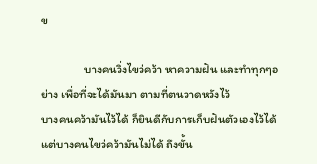ข

                บางคนวิ่งไขว่คว้า หาความฝัน และทำทุกๆอย่าง เพื่อที่จะได้มันมา ตามที่ตนวาดหวังไว้
บางคนคว้ามันไว้ได้ ก็ยินดีกับการเก็บฝันตัวเองไว้ได้  แต่บางคนไขว่คว้ามันไม่ได้ ถึงขั้น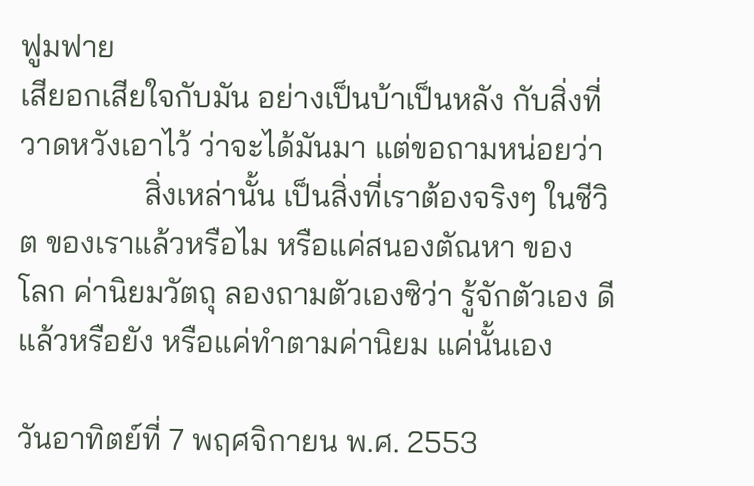ฟูมฟาย
เสียอกเสียใจกับมัน อย่างเป็นบ้าเป็นหลัง กับสิ่งที่วาดหวังเอาไว้ ว่าจะได้มันมา แต่ขอถามหน่อยว่า
                สิ่งเหล่านั้น เป็นสิ่งที่เราต้องจริงๆ ในชีวิต ของเราแล้วหรือไม หรือแค่สนองตัณหา ของ
โลก ค่านิยมวัตถุ ลองถามตัวเองซิว่า รู้จักตัวเอง ดีแล้วหรือยัง หรือแค่ทำตามค่านิยม แค่นั้นเอง

วันอาทิตย์ที่ 7 พฤศจิกายน พ.ศ. 2553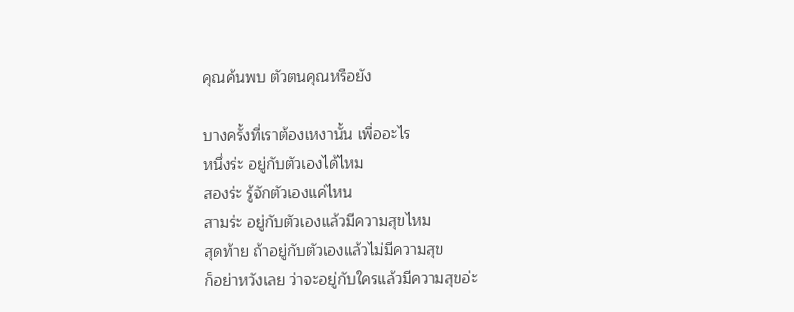คุณค้นพบ ตัวตนคุณหรือยัง

บางครั้งที่เราต้องเหงานั้น เพื่ออะไร
หนึ่งร่ะ อยู่กับตัวเองได้ไหม
สองร่ะ รู้จักตัวเองแค่ไหน
สามร่ะ อยู่กับตัวเองแล้วมีความสุขไหม
สุดท้าย ถ้าอยู่กับตัวเองแล้วไม่มีความสุข
ก็อย่าหวังเลย ว่าจะอยู่กับใครแล้วมีความสุขอ่ะ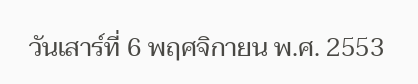วันเสาร์ที่ 6 พฤศจิกายน พ.ศ. 2553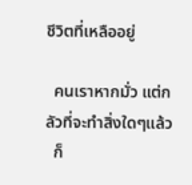ชีวิตที่เหลืออยู่

  คนเราหากมั่ว แต่กลัวที่จะทำสิ่งใดๆแล้ว
  ก็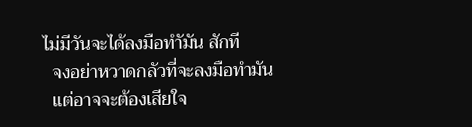ไม่มีวันจะได้ลงมือทำัมัน สักที
  จงอย่าหวาดกลัวที่จะลงมือทำมัน
  แต่อาจจะต้องเสียใจ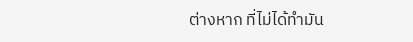ต่างหาก ที่ไม่ได้ทำมัน